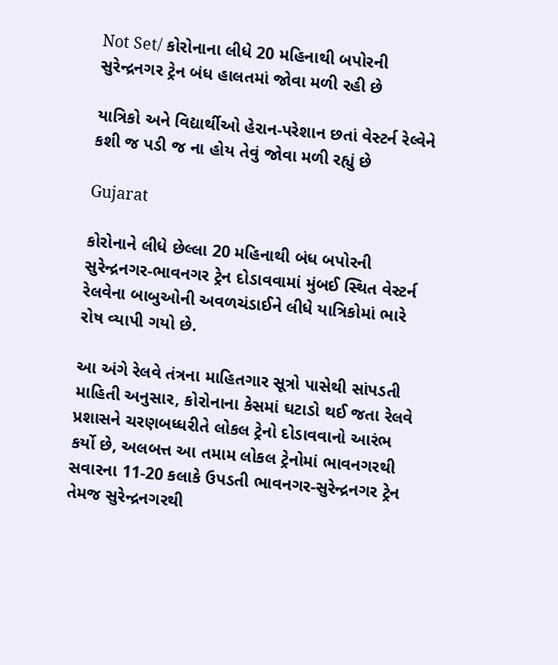Not Set/ કોરોનાના લીધે 20 મહિનાથી બપોરની સુરેન્દ્રનગર ટ્રેન બંધ હાલતમાં જોવા મળી રહી છે

યાત્રિકો અને વિદ્યાર્થીઓ હેરાન-પરેશાન છતાં વેસ્ટર્ન રેલ્વેને કશી જ પડી જ ના હોય તેવું જોવા મળી રહ્યું છે

Gujarat

કોરોનાને લીધે છેલ્લા 20 મહિનાથી બંધ બપોરની સુરેન્દ્રનગર-ભાવનગર ટ્રેન દોડાવવામાં મુંબઈ સ્થિત વેસ્ટર્ન રેલવેના બાબુઓની અવળચંડાઈને લીધે યાત્રિકોમાં ભારે રોષ વ્યાપી ગયો છે.

આ અંગે રેલવે તંત્રના માહિતગાર સૂત્રો પાસેથી સાંપડતી માહિતી અનુસાર, કોરોનાના કેસમાં ઘટાડો થઈ જતા રેલવે પ્રશાસને ચરણબધ્ધરીતે લોકલ ટ્રેનો દોડાવવાનો આરંભ કર્યો છે, અલબત્ત આ તમામ લોકલ ટ્રેનોમાં ભાવનગરથી સવારના 11-20 કલાકે ઉપડતી ભાવનગર-સુરેન્દ્રનગર ટ્રેન તેમજ સુરેન્દ્રનગરથી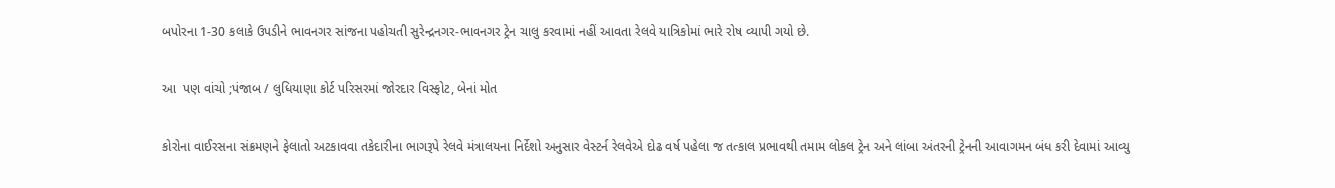બપોરના 1-30 કલાકે ઉપડીને ભાવનગર સાંજના પહોચતી સુરેન્દ્રનગર-ભાવનગર ટ્રેન ચાલુ કરવામાં નહીં આવતા રેલવે યાત્રિકોમાં ભારે રોષ વ્યાપી ગયો છે.

આ  પણ વાંચો ;પંજાબ / લુધિયાણા કોર્ટ પરિસરમાં જોરદાર વિસ્ફોટ, બેનાં મોત

કોરોના વાઈરસના સંક્રમણને ફેલાતો અટકાવવા તકેદારીના ભાગરૂપે રેલવે મંત્રાલયના નિર્દેશો અનુસાર વેસ્ટર્ન રેલવેએ દોઢ વર્ષ પહેલા જ તત્કાલ પ્રભાવથી તમામ લોકલ ટ્રેન અને લાંબા અંતરની ટ્રેનની આવાગમન બંધ કરી દેવામાં આવ્યુ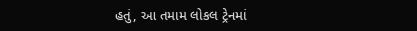હતું, આ તમામ લોકલ ટ્રેનમાં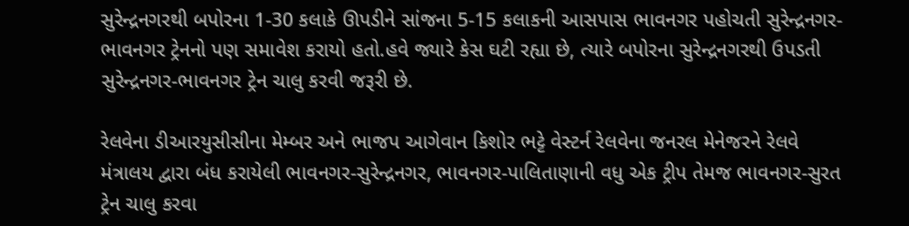સુરેન્દ્રનગરથી બપોરના 1-30 કલાકે ઊપડીને સાંજના 5-15 કલાકની આસપાસ ભાવનગર પહોચતી સુરેન્દ્રનગર-ભાવનગર ટ્રેનનો પણ સમાવેશ કરાયો હતો.હવે જ્યારે કેસ ઘટી રહ્યા છે, ત્યારે બપોરના સુરેન્દ્રનગરથી ઉપડતી સુરેન્દ્રનગર-ભાવનગર ટ્રેન ચાલુ કરવી જરૂરી છે.

રેલવેના ડીઆરયુસીસીના મેમ્બર અને ભાજપ આગેવાન કિશોર ભટ્ટે વેસ્ટર્ન રેલવેના જનરલ મેનેજરને રેલવે મંત્રાલય દ્વારા બંધ કરાયેલી ભાવનગર-સુરેન્દ્રનગર, ભાવનગર-પાલિતાણાની વધુ એક ટ્રીપ તેમજ ભાવનગર-સુરત ટ્રેન ચાલુ કરવા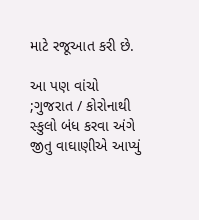માટે રજૂઆત કરી છે.

આ પણ વાંચો ;ગુજરાત / કોરોનાથી સ્કુલો બંધ કરવા અંગે જીતુ વાઘાણીએ આપ્યું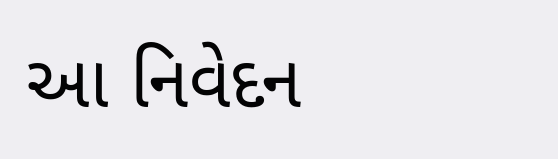આ નિવેદન